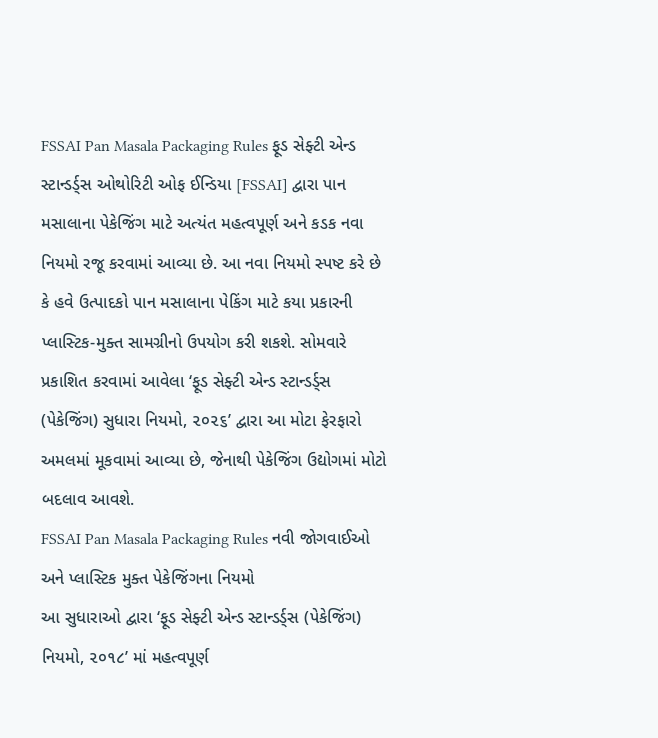FSSAI Pan Masala Packaging Rules ફૂડ સેફ્ટી એન્ડ સ્ટાન્ડર્ડ્સ ઓથોરિટી ઓફ ઈન્ડિયા [FSSAI] દ્વારા પાન મસાલાના પેકેજિંગ માટે અત્યંત મહત્વપૂર્ણ અને કડક નવા નિયમો રજૂ કરવામાં આવ્યા છે. આ નવા નિયમો સ્પષ્ટ કરે છે કે હવે ઉત્પાદકો પાન મસાલાના પેકિંગ માટે કયા પ્રકારની પ્લાસ્ટિક-મુક્ત સામગ્રીનો ઉપયોગ કરી શકશે. સોમવારે પ્રકાશિત કરવામાં આવેલા ‘ફૂડ સેફ્ટી એન્ડ સ્ટાન્ડર્ડ્સ (પેકેજિંગ) સુધારા નિયમો, ૨૦૨૬’ દ્વારા આ મોટા ફેરફારો અમલમાં મૂકવામાં આવ્યા છે, જેનાથી પેકેજિંગ ઉદ્યોગમાં મોટો બદલાવ આવશે.
FSSAI Pan Masala Packaging Rules નવી જોગવાઈઓ અને પ્લાસ્ટિક મુક્ત પેકેજિંગના નિયમો
આ સુધારાઓ દ્વારા ‘ફૂડ સેફ્ટી એન્ડ સ્ટાન્ડર્ડ્સ (પેકેજિંગ) નિયમો, ૨૦૧૮’ માં મહત્વપૂર્ણ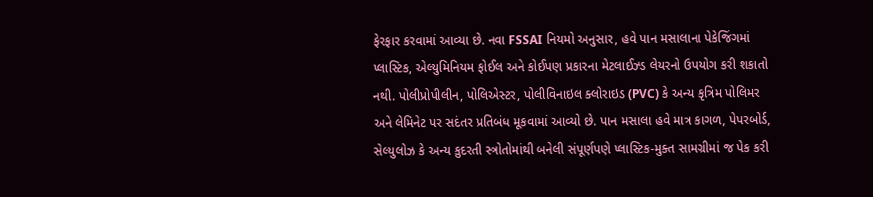ફેરફાર કરવામાં આવ્યા છે. નવા FSSAI નિયમો અનુસાર, હવે પાન મસાલાના પેકેજિંગમાં પ્લાસ્ટિક, એલ્યુમિનિયમ ફોઈલ અને કોઈપણ પ્રકારના મેટલાઈઝ્ડ લેયરનો ઉપયોગ કરી શકાતો નથી. પોલીપ્રોપીલીન, પોલિએસ્ટર, પોલીવિનાઇલ ક્લોરાઇડ (PVC) કે અન્ય કૃત્રિમ પોલિમર અને લેમિનેટ પર સદંતર પ્રતિબંધ મૂકવામાં આવ્યો છે. પાન મસાલા હવે માત્ર કાગળ, પેપરબોર્ડ, સેલ્યુલોઝ કે અન્ય કુદરતી સ્ત્રોતોમાંથી બનેલી સંપૂર્ણપણે પ્લાસ્ટિક-મુક્ત સામગ્રીમાં જ પેક કરી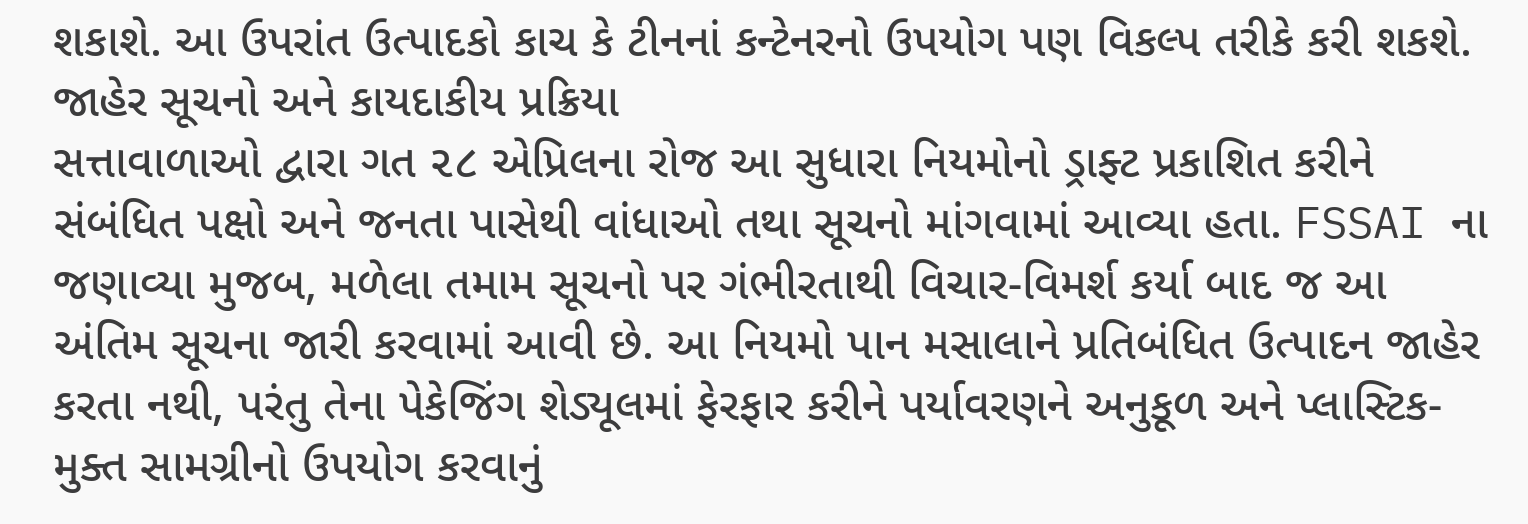શકાશે. આ ઉપરાંત ઉત્પાદકો કાચ કે ટીનનાં કન્ટેનરનો ઉપયોગ પણ વિકલ્પ તરીકે કરી શકશે.
જાહેર સૂચનો અને કાયદાકીય પ્રક્રિયા
સત્તાવાળાઓ દ્વારા ગત ૨૮ એપ્રિલના રોજ આ સુધારા નિયમોનો ડ્રાફ્ટ પ્રકાશિત કરીને સંબંધિત પક્ષો અને જનતા પાસેથી વાંધાઓ તથા સૂચનો માંગવામાં આવ્યા હતા. FSSAI ના જણાવ્યા મુજબ, મળેલા તમામ સૂચનો પર ગંભીરતાથી વિચાર-વિમર્શ કર્યા બાદ જ આ અંતિમ સૂચના જારી કરવામાં આવી છે. આ નિયમો પાન મસાલાને પ્રતિબંધિત ઉત્પાદન જાહેર કરતા નથી, પરંતુ તેના પેકેજિંગ શેડ્યૂલમાં ફેરફાર કરીને પર્યાવરણને અનુકૂળ અને પ્લાસ્ટિક-મુક્ત સામગ્રીનો ઉપયોગ કરવાનું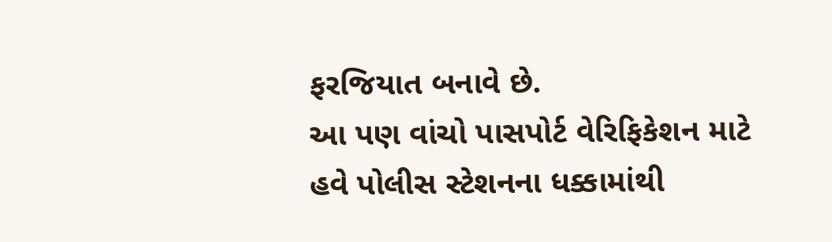ફરજિયાત બનાવે છે.
આ પણ વાંચો પાસપોર્ટ વેરિફિકેશન માટે હવે પોલીસ સ્ટેશનના ધક્કામાંથી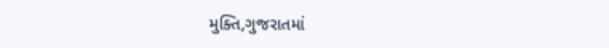મુક્તિ,ગુજરાતમાં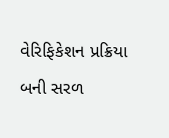વેરિફિકેશન પ્રક્રિયા બની સરળ